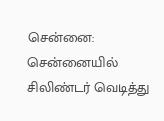சென்னை: சென்னையில் சிலிண்டர் வெடித்து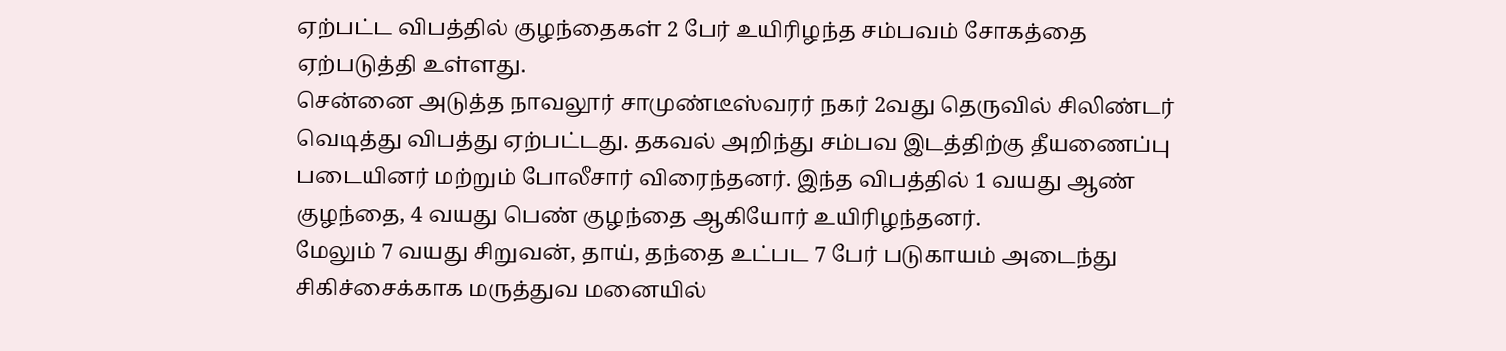ஏற்பட்ட விபத்தில் குழந்தைகள் 2 பேர் உயிரிழந்த சம்பவம் சோகத்தை ஏற்படுத்தி உள்ளது.
சென்னை அடுத்த நாவலூர் சாமுண்டீஸ்வரர் நகர் 2வது தெருவில் சிலிண்டர் வெடித்து விபத்து ஏற்பட்டது. தகவல் அறிந்து சம்பவ இடத்திற்கு தீயணைப்பு படையினர் மற்றும் போலீசார் விரைந்தனர். இந்த விபத்தில் 1 வயது ஆண் குழந்தை, 4 வயது பெண் குழந்தை ஆகியோர் உயிரிழந்தனர்.
மேலும் 7 வயது சிறுவன், தாய், தந்தை உட்பட 7 பேர் படுகாயம் அடைந்து சிகிச்சைக்காக மருத்துவ மனையில்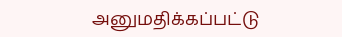அனுமதிக்கப்பட்டு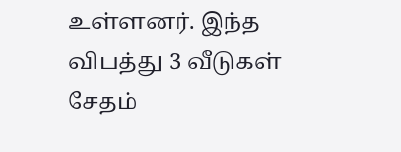உள்ளனர். இந்த விபத்து 3 வீடுகள் சேதம்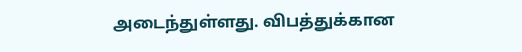அடைந்துள்ளது. விபத்துக்கான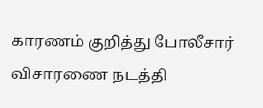காரணம் குறித்து போலீசார் விசாரணை நடத்தி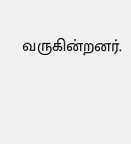வருகின்றனர்.